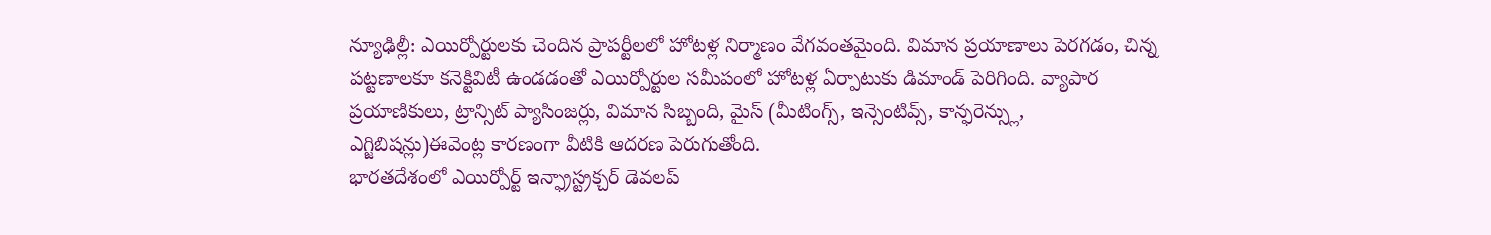న్యూఢిల్లీ: ఎయిర్పోర్టులకు చెందిన ప్రాపర్టీలలో హోటళ్ల నిర్మాణం వేగవంతమైంది. విమాన ప్రయాణాలు పెరగడం, చిన్న పట్టణాలకూ కనెక్టివిటీ ఉండడంతో ఎయిర్పోర్టుల సమీపంలో హోటళ్ల ఏర్పాటుకు డిమాండ్ పెరిగింది. వ్యాపార ప్రయాణికులు, ట్రాన్సిట్ ప్యాసింజర్లు, విమాన సిబ్బంది, మైస్ (మీటింగ్స్, ఇన్సెంటివ్స్, కాన్ఫరెన్స్లు, ఎగ్జిబిషన్లు)ఈవెంట్ల కారణంగా వీటికి ఆదరణ పెరుగుతోంది.
భారతదేశంలో ఎయిర్పోర్ట్ ఇన్ఫ్రాస్ట్రక్చర్ డెవలప్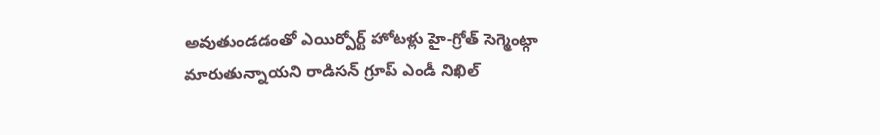అవుతుండడంతో ఎయిర్పోర్ట్ హోటళ్లు హై-గ్రోత్ సెగ్మెంట్గా మారుతున్నాయని రాడిసన్ గ్రూప్ ఎండీ నిఖిల్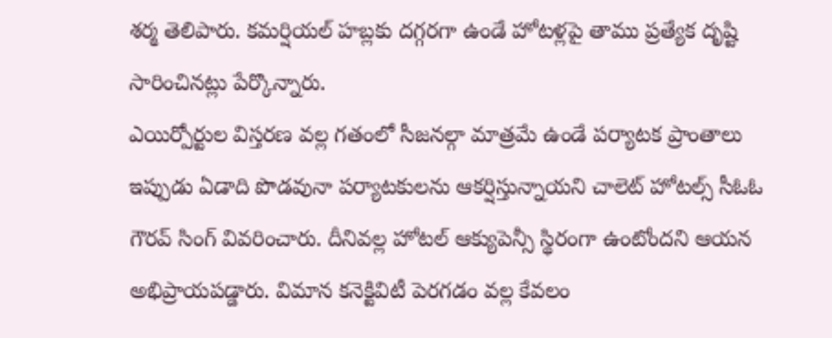శర్మ తెలిపారు. కమర్షియల్ హబ్లకు దగ్గరగా ఉండే హోటళ్లపై తాము ప్రత్యేక దృష్టి సారించినట్లు పేర్కొన్నారు.
ఎయిర్పోర్టుల విస్తరణ వల్ల గతంలో సీజనల్గా మాత్రమే ఉండే పర్యాటక ప్రాంతాలు ఇప్పుడు ఏడాది పొడవునా పర్యాటకులను ఆకర్షిస్తున్నాయని చాలెట్ హోటల్స్ సీఓఓ గౌరవ్ సింగ్ వివరించారు. దీనివల్ల హోటల్ ఆక్యుపెన్సీ స్థిరంగా ఉంటోందని ఆయన అభిప్రాయపడ్డారు. విమాన కనెక్టివిటీ పెరగడం వల్ల కేవలం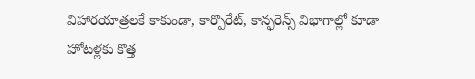విహారయాత్రలకే కాకుండా, కార్పొరేట్, కాన్ఫరెన్స్ విభాగాల్లో కూడా హోటళ్లకు కొత్త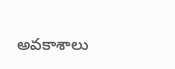అవకాశాలు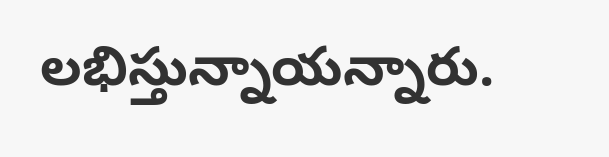లభిస్తున్నాయన్నారు.